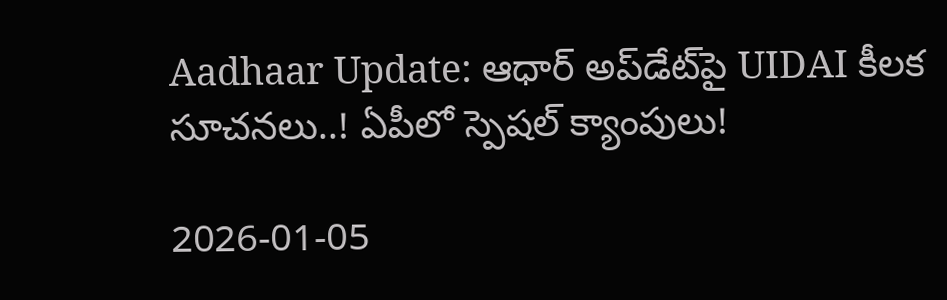Aadhaar Update: ఆధార్ అప్‌డేట్‌పై UIDAI కీలక సూచనలు..! ఏపీలో స్పెషల్ క్యాంపులు!

2026-01-05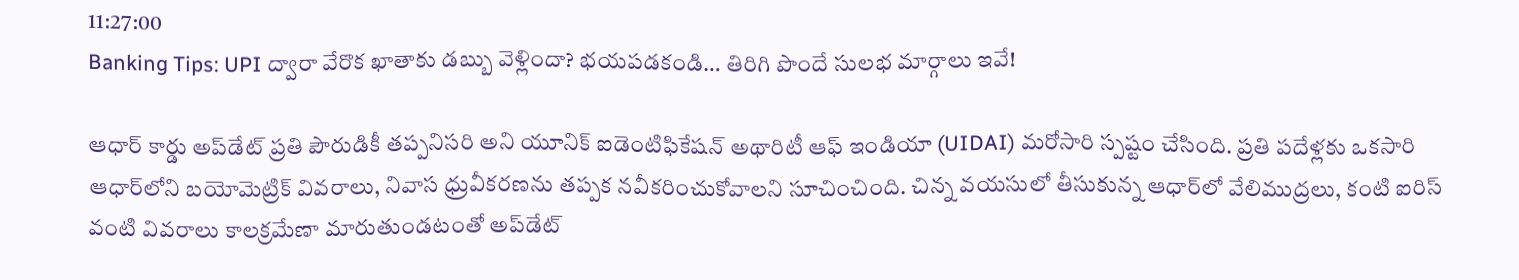11:27:00
Banking Tips: UPI ద్వారా వేరొక ఖాతాకు డబ్బు వెళ్లిందా? భయపడకండి… తిరిగి పొందే సులభ మార్గాలు ఇవే!

ఆధార్ కార్డు అప్‌డేట్ ప్రతి పౌరుడికీ తప్పనిసరి అని యూనిక్ ఐడెంటిఫికేషన్ అథారిటీ ఆఫ్ ఇండియా (UIDAI) మరోసారి స్పష్టం చేసింది. ప్రతి పదేళ్లకు ఒకసారి ఆధార్‌లోని బయోమెట్రిక్ వివరాలు, నివాస ధ్రువీకరణను తప్పక నవీకరించుకోవాలని సూచించింది. చిన్న వయసులో తీసుకున్న ఆధార్‌లో వేలిముద్రలు, కంటి ఐరిస్ వంటి వివరాలు కాలక్రమేణా మారుతుండటంతో అప్‌డేట్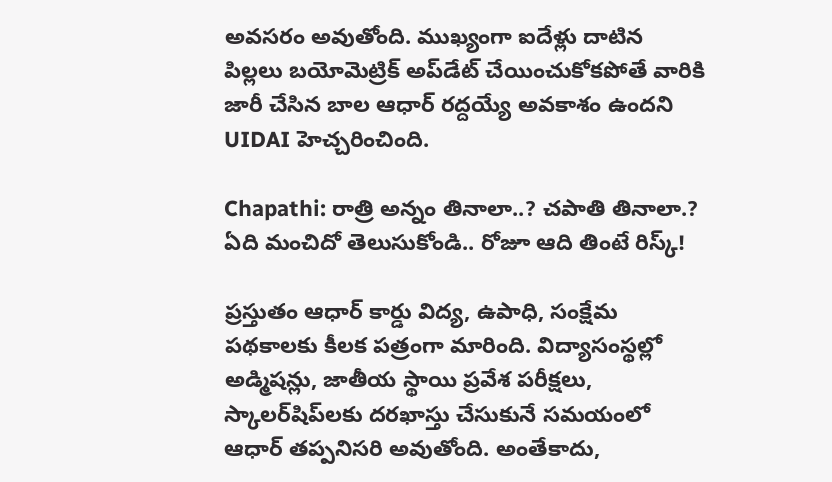అవసరం అవుతోంది. ముఖ్యంగా ఐదేళ్లు దాటిన పిల్లలు బయోమెట్రిక్ అప్‌డేట్ చేయించుకోకపోతే వారికి జారీ చేసిన బాల ఆధార్ రద్దయ్యే అవకాశం ఉందని UIDAI హెచ్చరించింది.

Chapathi: రాత్రి అన్నం తినాలా..? చపాతి తినాలా.? ఏది మంచిదో తెలుసుకోండి.. రోజూ ఆది తింటే రిస్క్!

ప్రస్తుతం ఆధార్ కార్డు విద్య, ఉపాధి, సంక్షేమ పథకాలకు కీలక పత్రంగా మారింది. విద్యాసంస్థల్లో అడ్మిషన్లు, జాతీయ స్థాయి ప్రవేశ పరీక్షలు, స్కాలర్‌షిప్‌లకు దరఖాస్తు చేసుకునే సమయంలో ఆధార్ తప్పనిసరి అవుతోంది. అంతేకాదు,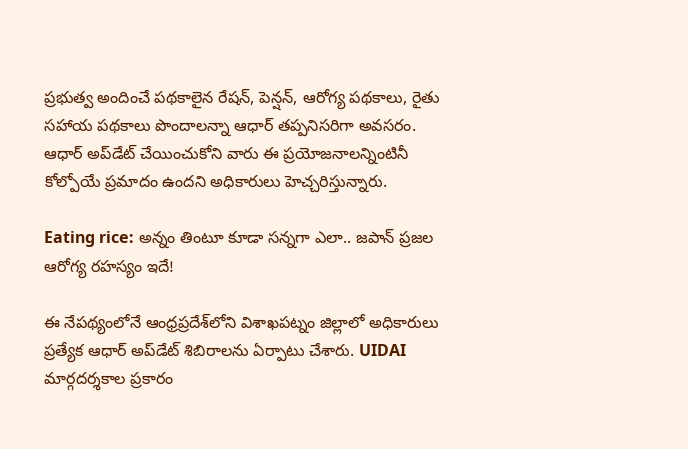ప్రభుత్వ అందించే పథకాలైన రేషన్, పెన్షన్, ఆరోగ్య పథకాలు, రైతు సహాయ పథకాలు పొందాలన్నా ఆధార్ తప్పనిసరిగా అవసరం. ఆధార్ అప్‌డేట్ చేయించుకోని వారు ఈ ప్రయోజనాలన్నింటినీ కోల్పోయే ప్రమాదం ఉందని అధికారులు హెచ్చరిస్తున్నారు.

Eating rice: అన్నం తింటూ కూడా సన్నగా ఎలా.. జపాన్ ప్రజల ఆరోగ్య రహస్యం ఇదే!

ఈ నేపథ్యంలోనే ఆంధ్రప్రదేశ్‌లోని విశాఖపట్నం జిల్లాలో అధికారులు ప్రత్యేక ఆధార్ అప్‌డేట్ శిబిరాలను ఏర్పాటు చేశారు. UIDAI మార్గదర్శకాల ప్రకారం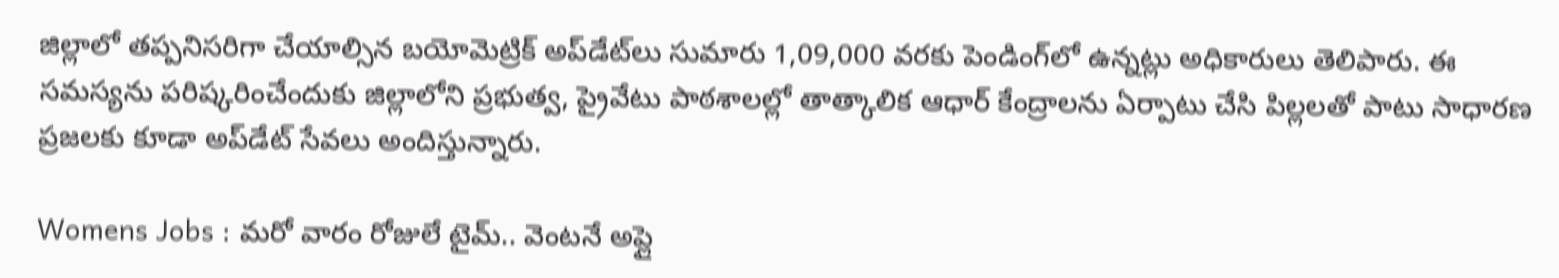జిల్లాలో తప్పనిసరిగా చేయాల్సిన బయోమెట్రిక్ అప్‌డేట్‌లు సుమారు 1,09,000 వరకు పెండింగ్‌లో ఉన్నట్లు అధికారులు తెలిపారు. ఈ సమస్యను పరిష్కరించేందుకు జిల్లాలోని ప్రభుత్వ, ప్రైవేటు పాఠశాలల్లో తాత్కాలిక ఆధార్ కేంద్రాలను ఏర్పాటు చేసి పిల్లలతో పాటు సాధారణ ప్రజలకు కూడా అప్‌డేట్ సేవలు అందిస్తున్నారు.

Womens Jobs : మరో వారం రోజులే టైమ్.. వెంటనే అప్లై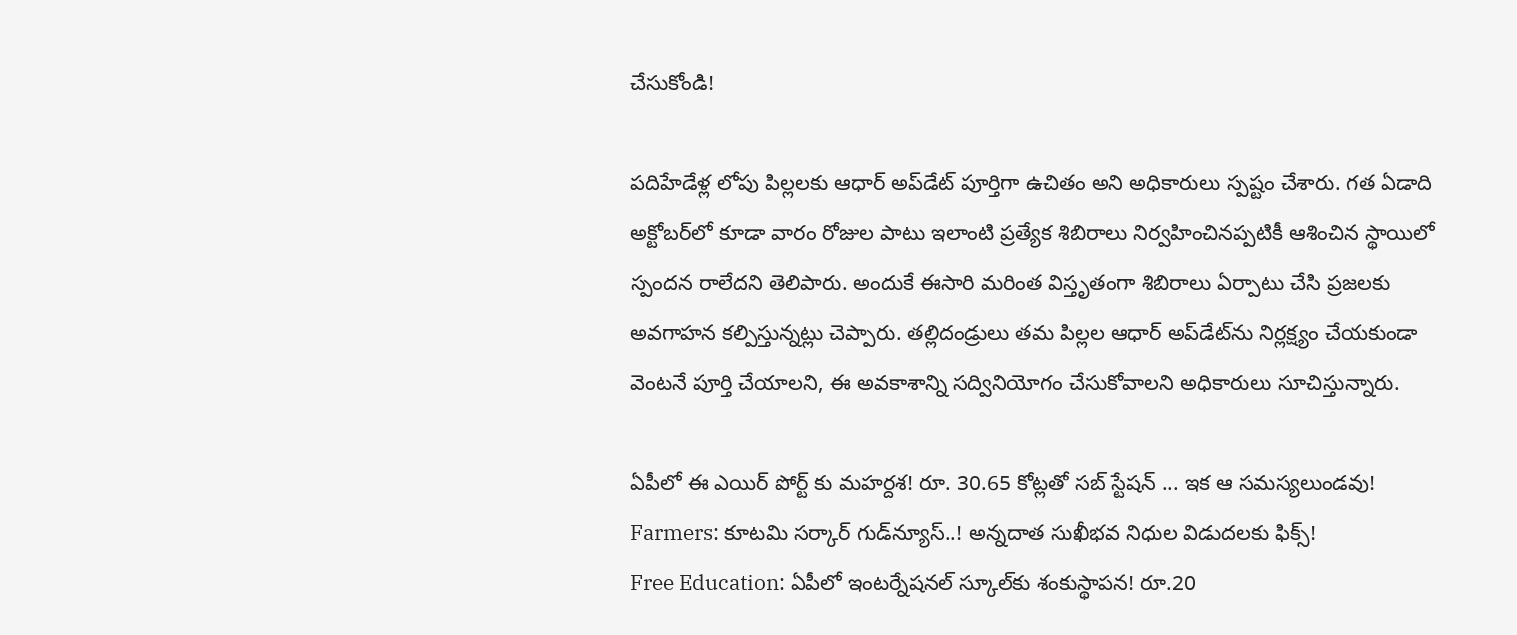చేసుకోండి!

పదిహేడేళ్ల లోపు పిల్లలకు ఆధార్ అప్‌డేట్ పూర్తిగా ఉచితం అని అధికారులు స్పష్టం చేశారు. గత ఏడాది అక్టోబర్‌లో కూడా వారం రోజుల పాటు ఇలాంటి ప్రత్యేక శిబిరాలు నిర్వహించినప్పటికీ ఆశించిన స్థాయిలో స్పందన రాలేదని తెలిపారు. అందుకే ఈసారి మరింత విస్తృతంగా శిబిరాలు ఏర్పాటు చేసి ప్రజలకు అవగాహన కల్పిస్తున్నట్లు చెప్పారు. తల్లిదండ్రులు తమ పిల్లల ఆధార్ అప్‌డేట్‌ను నిర్లక్ష్యం చేయకుండా వెంటనే పూర్తి చేయాలని, ఈ అవకాశాన్ని సద్వినియోగం చేసుకోవాలని అధికారులు సూచిస్తున్నారు.

ఏపీలో ఈ ఎయిర్ పోర్ట్ కు మహర్దశ! రూ. 30.65 కోట్లతో సబ్ స్టేషన్ ... ఇక ఆ సమస్యలుండవు!
Farmers: కూటమి సర్కార్ గుడ్‌న్యూస్..! అన్నదాత సుఖీభవ నిధుల విడుదలకు ఫిక్స్!
Free Education: ఏపీలో ఇంటర్నేషనల్ స్కూల్‌కు శంకుస్థాపన! రూ.20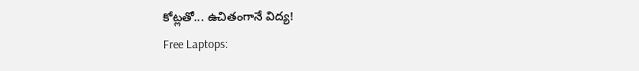కోట్లతో... ఉచితంగానే విద్య!
Free Laptops: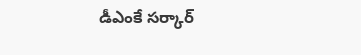డీఎంకే సర్కార్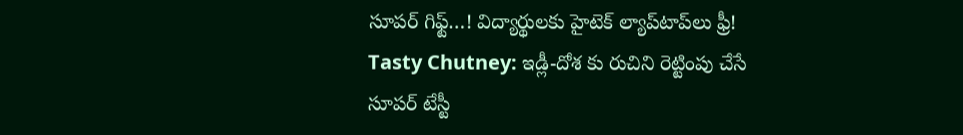సూపర్ గిఫ్ట్…! విద్యార్థులకు హైటెక్ ల్యాప్‌టాప్‌లు ఫ్రీ!
Tasty Chutney: ఇడ్లీ-దోశ కు రుచిని రెట్టింపు చేసే సూపర్ టేస్టీ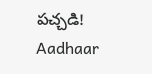పచ్చడి!
Aadhaar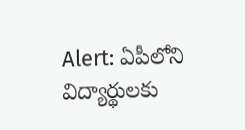Alert: ఏపీలోని విద్యార్థులకు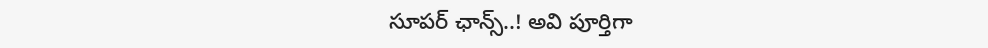సూపర్ ఛాన్స్..! అవి పూర్తిగా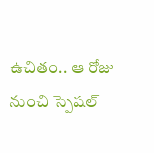ఉచితం.. ఆ రోజు నుంచి స్పెషల్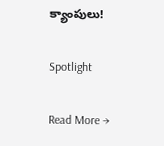క్యాంపులు!

Spotlight

Read More →